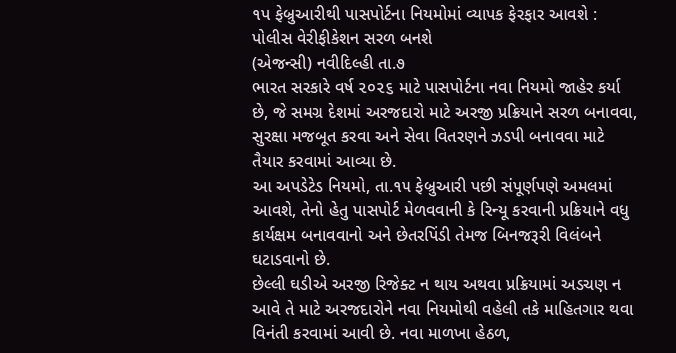૧પ ફેબ્રુઆરીથી પાસપોર્ટના નિયમોમાં વ્યાપક ફેરફાર આવશે : પોલીસ વેરીફીકેશન સરળ બનશે
(એજન્સી) નવીદિલ્હી તા.૭
ભારત સરકારે વર્ષ ૨૦૨૬ માટે પાસપોર્ટના નવા નિયમો જાહેર કર્યા છે, જે સમગ્ર દેશમાં અરજદારો માટે અરજી પ્રક્રિયાને સરળ બનાવવા, સુરક્ષા મજબૂત કરવા અને સેવા વિતરણને ઝડપી બનાવવા માટે તૈયાર કરવામાં આવ્યા છે.
આ અપડેટેડ નિયમો, તા.૧૫ ફેબ્રુઆરી પછી સંપૂર્ણપણે અમલમાં આવશે, તેનો હેતુ પાસપોર્ટ મેળવવાની કે રિન્યૂ કરવાની પ્રક્રિયાને વધુ કાર્યક્ષમ બનાવવાનો અને છેતરપિંડી તેમજ બિનજરૂરી વિલંબને ઘટાડવાનો છે.
છેલ્લી ઘડીએ અરજી રિજેક્ટ ન થાય અથવા પ્રક્રિયામાં અડચણ ન આવે તે માટે અરજદારોને નવા નિયમોથી વહેલી તકે માહિતગાર થવા વિનંતી કરવામાં આવી છે. નવા માળખા હેઠળ,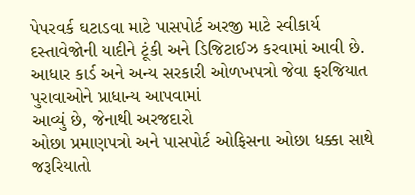પેપરવર્ક ઘટાડવા માટે પાસપોર્ટ અરજી માટે સ્વીકાર્ય દસ્તાવેજોની યાદીને ટૂંકી અને ડિજિટાઈઝ કરવામાં આવી છે.
આધાર કાર્ડ અને અન્ય સરકારી ઓળખપત્રો જેવા ફરજિયાત પુરાવાઓને પ્રાધાન્ય આપવામાં
આવ્યું છે, જેનાથી અરજદારો
ઓછા પ્રમાણપત્રો અને પાસપોર્ટ ઓફિસના ઓછા ધક્કા સાથે જરૂરિયાતો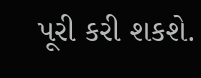પૂરી કરી શકશે.